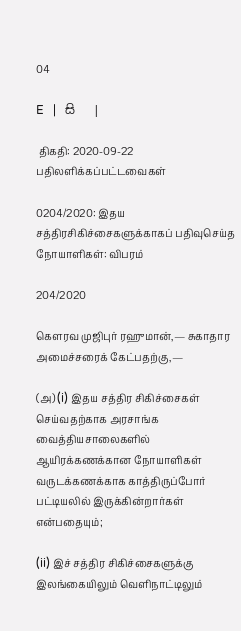04

E   |   සි   |

 திகதி: 2020-09-22   பதிலளிக்கப்பட்டவைகள்

0204/2020: இதய சத்திரசிகிச்சைகளுக்காகப் பதிவுசெய்த நோயாளிகள்: விபரம்

204/2020

கௌரவ முஜிபுர் ரஹுமான்,— சுகாதார அமைச்சரைக் கேட்பதற்கு,—

(அ) (i) இதய சத்திர சிகிச்சைகள் செய்வதற்காக அரசாங்க வைத்தியசாலைகளில் ஆயிரக்கணக்கான நோயாளிகள் வருடக்கணக்காக காத்திருப்போர் பட்டியலில் இருக்கின்றார்கள் என்பதையும்;

(ii) இச் சத்திர சிகிச்சைகளுக்கு இலங்கையிலும் வெளிநாட்டிலும்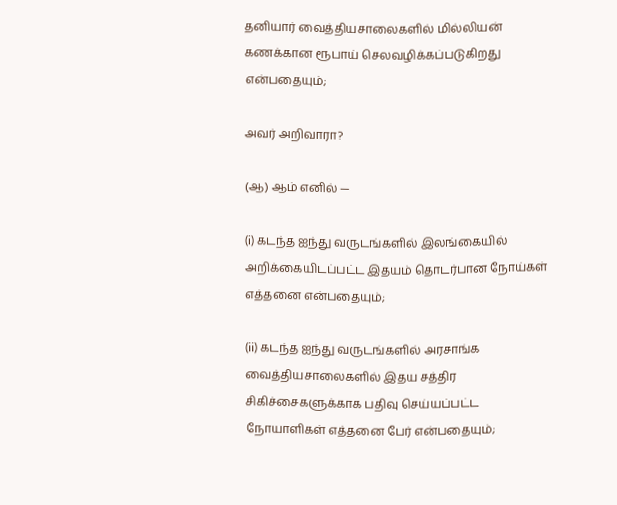தனியார் வைத்தியசாலைகளில் மில்லியன் கணக்கான ரூபாய் செலவழிக்கப்படுகிறது என்பதையும்;

அவர் அறிவாரா?

(ஆ) ஆம் எனில் —

(i) கடந்த ஐந்து வருடங்களில் இலங்கையில் அறிக்கையிடப்பட்ட இதயம் தொடர்பான நோய்கள் எத்தனை என்பதையும்;

(ii) கடந்த ஐந்து வருடங்களில் அரசாங்க வைத்தியசாலைகளில் இதய சத்திர சிகிச்சைகளுக்காக பதிவு செய்யப்பட்ட நோயாளிகள் எத்தனை பேர் என்பதையும்;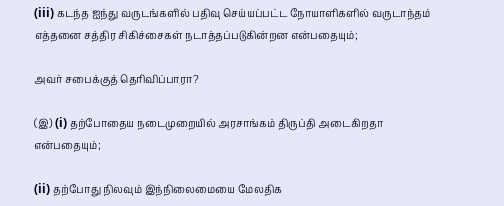(iii) கடந்த ஐந்து வருடங்களில் பதிவு செய்யப்பட்ட நோயாளிகளில் வருடாந்தம் எத்தனை சத்திர சிகிச்சைகள் நடாத்தப்படுகின்றன என்பதையும்;

அவர் சபைக்குத் தெரிவிப்பாரா?

(இ) (i) தற்போதைய நடைமுறையில் அரசாங்கம் திருப்தி அடைகிறதா என்பதையும்;

(ii) தற்போது நிலவும் இந்நிலைமையை மேலதிக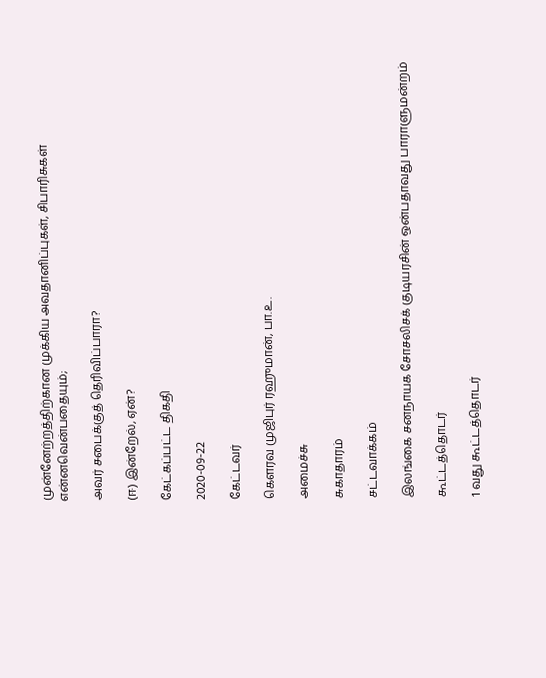முன்னேற்றத்திற்கான முக்கிய அவதானிப்புகள், சிபாரிசுகள் என்னவென்பதையும்;

அவர் சபைக்குத் தெரிவிப்பாரா?

(ஈ) இன்றேல், ஏன்?

கேட்கப்பட்ட திகதி

2020-09-22

கேட்டவர்

கௌரவ முஜிபுர் ரஹுமான், பா.உ.

அமைச்சு

சுகாதாரம்

சட்டவாக்கம்

இலங்கை சனநாயக சோசலிசக் குடியரசின் ஒன்பதாவது பாராளுமன்றம்

கூட்டத்தொடர்

1 வது கூட்டத்தொடர்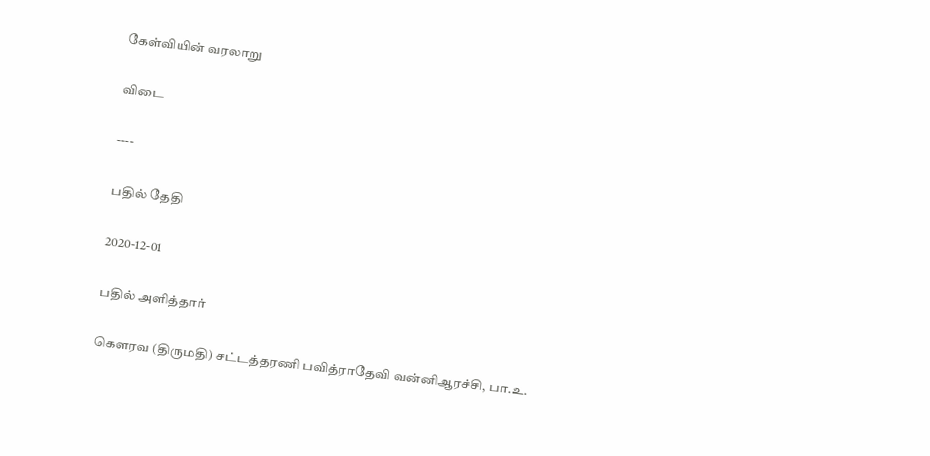கேள்வியின் வரலாறு

விடை

----

பதில் தேதி

2020-12-01

பதில் அளித்தார்

கௌரவ (திருமதி) சட்டத்தரணி பவித்ராதேவி வன்னிஆரச்சி, பா.உ.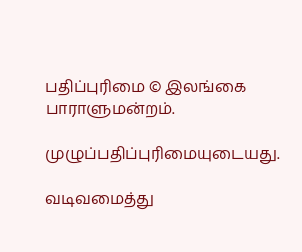பதிப்புரிமை © இலங்கை பாராளுமன்றம்.

முழுப்பதிப்புரிமையுடையது.

வடிவமைத்து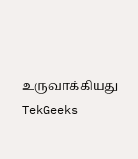உருவாக்கியது  TekGeeks